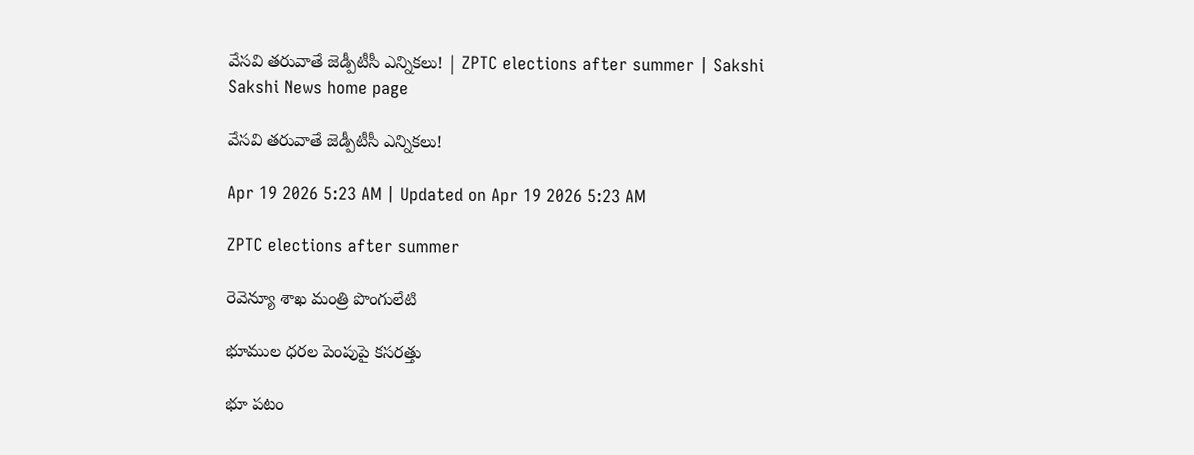వేసవి తరువాతే జెడ్పీటీసీ ఎన్నికలు! | ZPTC elections after summer | Sakshi
Sakshi News home page

వేసవి తరువాతే జెడ్పీటీసీ ఎన్నికలు!

Apr 19 2026 5:23 AM | Updated on Apr 19 2026 5:23 AM

ZPTC elections after summer

రెవెన్యూ శాఖ మంత్రి పొంగులేటి

భూముల ధరల పెంపుపై కసరత్తు

భూ పటం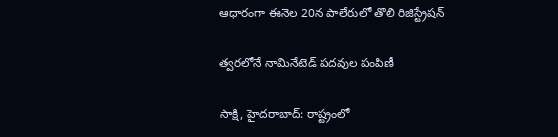ఆధారంగా ఈనెల 20న పాలేరులో తొలి రిజిస్ట్రేషన్‌

త్వరలోనే నామినేటెడ్‌ పదవుల పంపిణీ

సాక్షి, హైదరాబాద్‌: రాష్ట్రంలో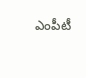ఎంపీటీ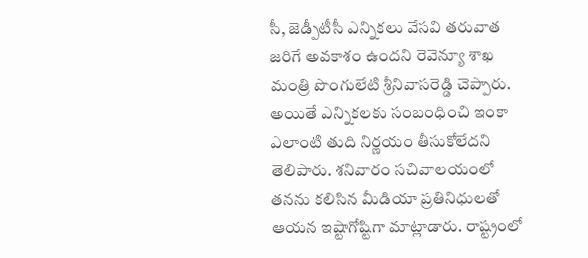సీ, జెడ్పీటీసీ ఎన్నికలు వేసవి తరువాత జరిగే అవకాశం ఉందని రెవెన్యూ శాఖ మంత్రి పొంగులేటి శ్రీనివాసరెడ్డి చెప్పారు. అయితే ఎన్నికలకు సంబంధించి ఇంకా ఎలాంటి తుది నిర్ణయం తీసుకోలేదని తెలిపారు. శనివారం సచివాలయంలో తనను కలిసిన మీడియా ప్రతినిధులతో ఆయన ఇష్టాగోష్టిగా మాట్లాడారు. రాష్ట్రంలో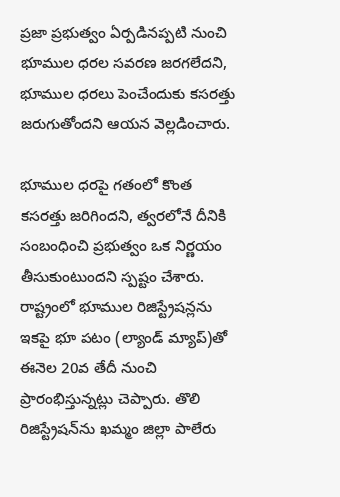ప్రజా ప్రభుత్వం ఏర్పడినప్పటి నుంచి భూముల ధరల సవరణ జరగలేదని, భూముల ధరలు పెంచేందుకు కసరత్తు జరుగుతోందని ఆయన వెల్లడించారు.

భూముల ధరపై గతంలో కొంత కసరత్తు జరిగిందని, త్వరలోనే దీనికి సంబంధించి ప్రభుత్వం ఒక నిర్ణయం తీసుకుంటుందని స్పష్టం చేశారు. రాష్ట్రంలో భూముల రిజిస్ట్రేషన్లను ఇకపై భూ పటం (ల్యాండ్‌ మ్యాప్‌)తో ఈనెల 20వ తేదీ నుంచి ప్రారంభిస్తున్నట్లు చెప్పారు. తొలి రిజిస్ట్రేషన్‌ను ఖమ్మం జిల్లా పాలేరు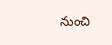నుంచి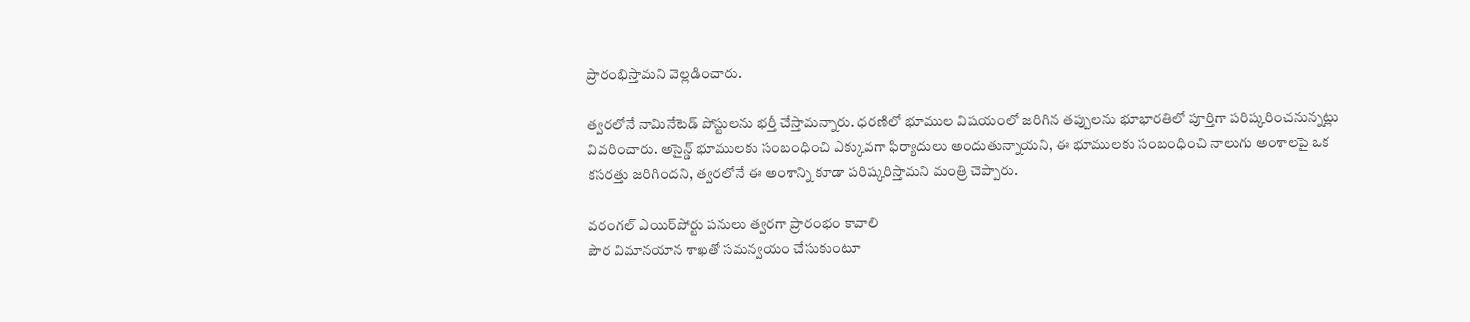ప్రారంభిస్తామని వెల్లడించారు.

త్వరలోనే నామినేటెడ్‌ పోస్టులను భర్తీ చేస్తామన్నారు. ధరణిలో భూముల విషయంలో జరిగిన తప్పులను భూభారతిలో పూర్తిగా పరిష్కరించనున్నట్లు వివరించారు. అసైన్డ్‌ భూములకు సంబంధించి ఎక్కువగా ఫిర్యాదులు అందుతున్నాయని, ఈ భూములకు సంబంధించి నాలుగు అంశాలపై ఒక కసరత్తు జరిగిందని, త్వరలోనే ఈ అంశాన్ని కూడా పరిష్కరిస్తామని మంత్రి చెప్పారు.

వరంగల్‌ ఎయిర్‌పోర్టు పనులు త్వరగా ప్రారంభం కావాలి
పౌర విమానయాన శాఖతో సమన్వయం చేసుకుంటూ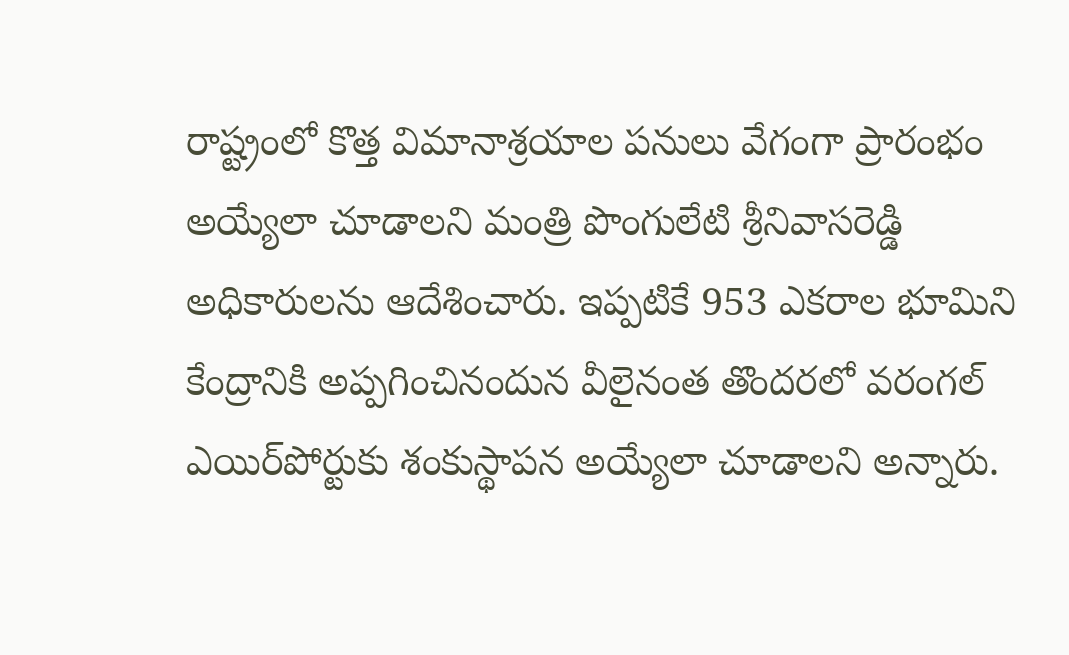రాష్ట్రంలో కొత్త విమానాశ్రయాల పనులు వేగంగా ప్రారంభం అయ్యేలా చూడాలని మంత్రి పొంగులేటి శ్రీనివాసరెడ్డి అధికారులను ఆదేశించారు. ఇప్పటికే 953 ఎకరాల భూమిని కేంద్రానికి అప్పగించినందున వీలైనంత తొందరలో వరంగల్‌ ఎయిర్‌పోర్టుకు శంకుస్థాపన అయ్యేలా చూడాలని అన్నారు.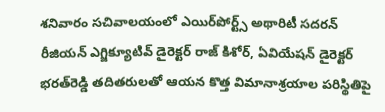శనివారం సచివాలయంలో ఎయిర్‌పోర్ట్స్‌ అథారిటీ సదరన్‌ రీజియన్‌ ఎగ్జిక్యూటివ్‌ డైరెక్టర్‌ రాజ్‌ కిశోర్, ఏవియేషన్‌ డైరెక్టర్‌ భరత్‌రెడ్డి తదితరులతో ఆయన కొత్త విమానాశ్రయాల పరిస్థితిపై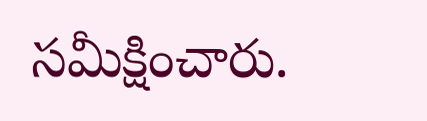సమీక్షించారు.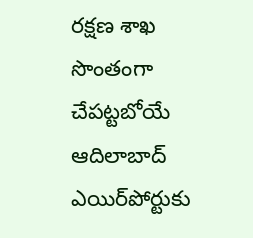రక్షణ శాఖ సొంతంగా చేపట్టబోయే ఆదిలాబాద్‌ ఎయిర్‌పోర్టుకు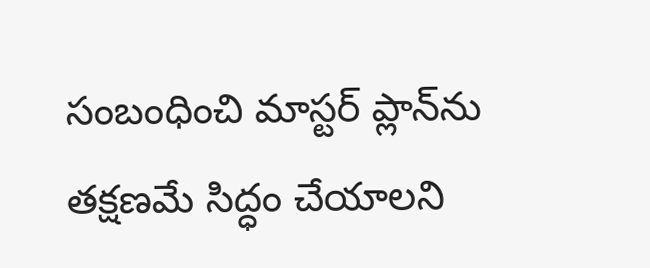సంబంధించి మాస్టర్‌ ప్లాన్‌ను తక్షణమే సిద్ధం చేయాలని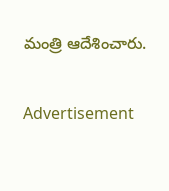మంత్రి ఆదేశించారు.

Advertisement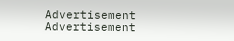Advertisement
Advertisement